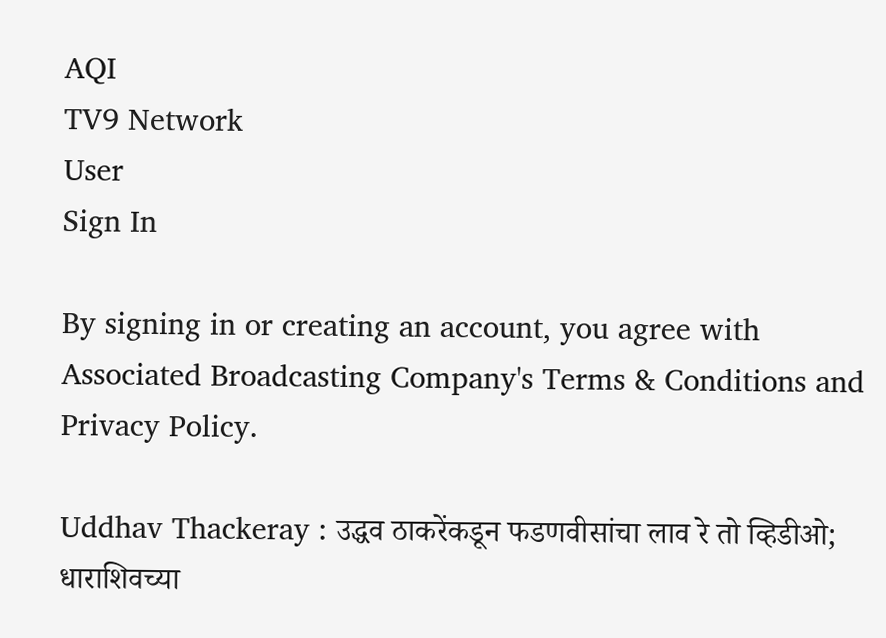AQI
TV9 Network
User
Sign In

By signing in or creating an account, you agree with Associated Broadcasting Company's Terms & Conditions and Privacy Policy.

Uddhav Thackeray : उद्धव ठाकरेंकडून फडणवीसांचा लाव रे तो व्हिडीओ; धाराशिवच्या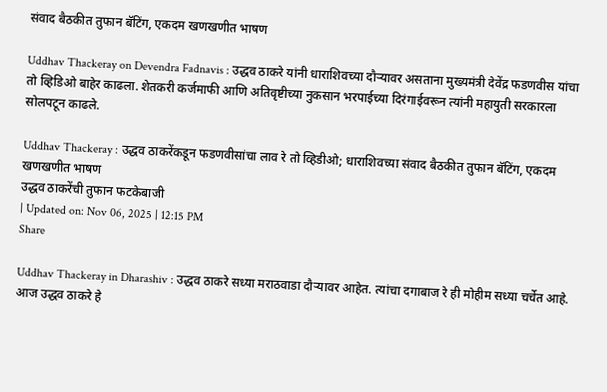संवाद बैठकीत तुफान बॅटिंग, एकदम खणखणीत भाषण

Uddhav Thackeray on Devendra Fadnavis : उद्धव ठाकरे यांनी धाराशिवच्या दौऱ्यावर असताना मुख्यमंत्री देवेंद्र फडणवीस यांचा तो व्हिडिओ बाहेर काढला. शेतकरी कर्जमाफी आणि अतिवृष्टीच्या नुकसान भरपाईच्या दिरंगाईवरून त्यांनी महायुती सरकारला सोलपटून काढले.

Uddhav Thackeray : उद्धव ठाकरेंकडून फडणवीसांचा लाव रे तो व्हिडीओ; धाराशिवच्या संवाद बैठकीत तुफान बॅटिंग, एकदम खणखणीत भाषण
उद्धव ठाकरेंची तुफान फटकेबाजी
| Updated on: Nov 06, 2025 | 12:15 PM
Share

Uddhav Thackeray in Dharashiv : उद्धव ठाकरे सध्या मराठवाडा दौऱ्यावर आहेत. त्यांचा दगाबाज रे ही मोहीम सध्या चर्चेत आहे. आज उद्धव ठाकरे हे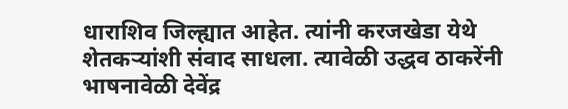धाराशिव जिल्ह्यात आहेत. त्यांनी करजखेडा येथे शेतकऱ्यांशी संवाद साधला. त्यावेळी उद्धव ठाकरेंनी भाषनावेळी देवेंद्र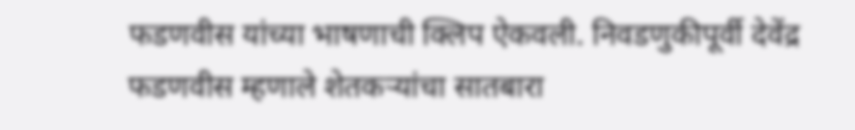फडणवीस यांच्या भाषणाची क्लिप ऐकवली. निवडणुकीपूर्वी देवेंद्र फडणवीस म्हणाले शेतकऱ्यांचा सातबारा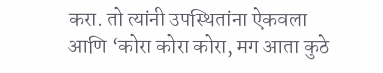करा. तो त्यांनी उपस्थितांना ऐकवला आणि ‘कोरा कोरा कोरा, मग आता कुठे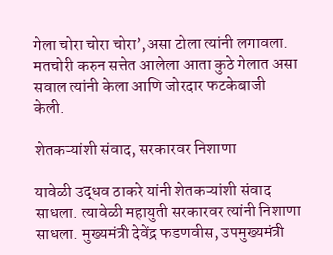गेला चोरा चोरा चोरा’,असा टोला त्यांनी लगावला. मतचोरी करुन सत्तेत आलेला आता कुठे गेलात असा सवाल त्यांनी केला आणि जोरदार फटकेबाजी केली.

शेतकऱ्यांशी संवाद, सरकारवर निशाणा

यावेळी उद्धव ठाकरे यांनी शेतकऱ्यांशी संवाद साधला. त्यावेळी महायुती सरकारवर त्यांनी निशाणा साधला. मुख्यमंत्री देवेंद्र फडणवीस, उपमुख्यमंत्री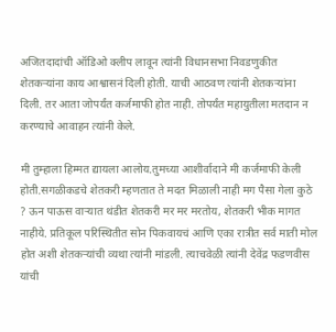अजितदादांची ऑडिओ क्लीप लावून त्यांनी विधानसभा निवडणुकीत शेतकऱ्यांना काय आश्वासनं दिली होती. याची आठवण त्यांनी शेतकऱ्यांना दिली. तर आता जोपर्यंत कर्जमाफी होत नाही. तोपर्यंत महायुतीला मतदान न करण्याचे आवाहन त्यांनी केले.

मी तुम्हाला हिम्मत द्यायला आलोय.तुमच्या आशीर्वादाने मी कर्जमाफी केली होती.सगळीकडचे शेतकरी म्हणतात ते मदत मिळाली नाही मग पैसा गेला कुठे ? ऊन पाऊस वाऱ्यात थंडीत शेतकरी मर मर मरतोय, शेतकरी भीक मागत नाहीये. प्रतिकूल परिस्थितीत सोन पिकवायचं आणि एका रात्रीत सर्व माती मोल होत अशी शेतकऱ्यांची व्यथा त्यांनी मांडली. त्याचवेळी त्यांनी देवेंद्र फडणवीस यांची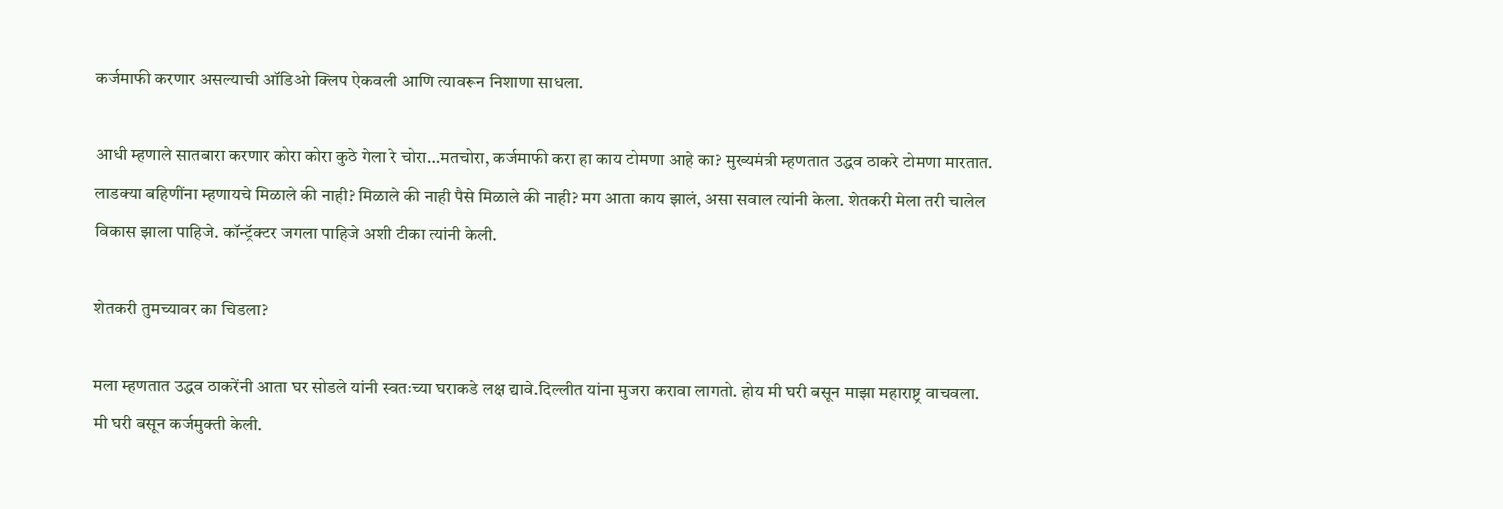कर्जमाफी करणार असल्याची ऑडिओ क्लिप ऐकवली आणि त्यावरून निशाणा साधला.

आधी म्हणाले सातबारा करणार कोरा कोरा कुठे गेला रे चोरा…मतचोरा, कर्जमाफी करा हा काय टोमणा आहे का? मुख्यमंत्री म्हणतात उद्धव ठाकरे टोमणा मारतात. लाडक्या बहिणींना म्हणायचे मिळाले की नाही? मिळाले की नाही पैसे मिळाले की नाही? मग आता काय झालं, असा सवाल त्यांनी केला. शेतकरी मेला तरी चालेल विकास झाला पाहिजे. कॉन्ट्रॅक्टर जगला पाहिजे अशी टीका त्यांनी केली.

शेतकरी तुमच्यावर का चिडला?

मला म्हणतात उद्धव ठाकरेंनी आता घर सोडले यांनी स्वतःच्या घराकडे लक्ष द्यावे.दिल्लीत यांना मुजरा करावा लागतो. होय मी घरी बसून माझा महाराष्ट्र वाचवला. मी घरी बसून कर्जमुक्ती केली.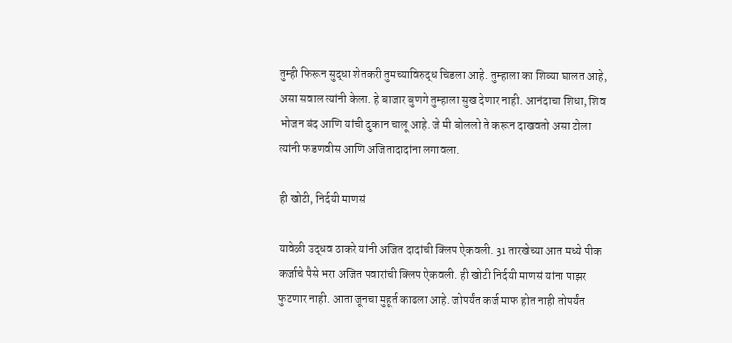तुम्ही फिरून सुद्धा शेतकरी तुमच्याविरुद्ध चिडला आहे. तुम्हाला का शिव्या घालत आहे, असा सवाल त्यांनी केला. हे बाजार बुणगे तुम्हाला सुख देणार नाही. आनंदाचा शिधा, शिव भोजन बंद आणि यांची दुकान चालू आहे. जे मी बोललो ते करून दाखवतो असा टोला त्यांनी फडणवीस आणि अजितादादांना लगावला.

ही खोटी, निर्दयी माणसं

यावेळी उद्धव ठाकरे यांनी अजित दादांची क्लिप ऐकवली. 31 तारखेच्या आत मध्ये पीक कर्जाचे पैसे भरा अजित पवारांची क्लिप ऐकवली. ही खोटी निर्दयी माणसं यांना पाझर फुटणार नाही. आता जूनचा मुहूर्त काढला आहे. जोपर्यंत कर्ज माफ होत नाही तोपर्यंत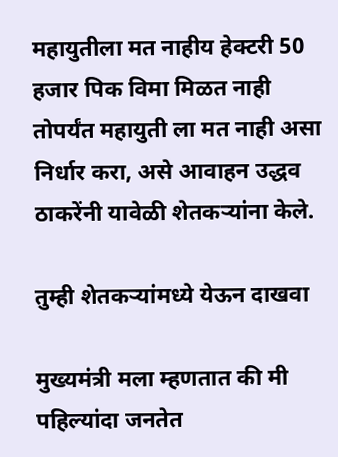महायुतीला मत नाहीय हेक्टरी 50 हजार पिक विमा मिळत नाही तोपर्यंत महायुती ला मत नाही असा निर्धार करा, असे आवाहन उद्धव ठाकरेंनी यावेळी शेतकऱ्यांना केले.

तुम्ही शेतकऱ्यांमध्ये येऊन दाखवा

मुख्यमंत्री मला म्हणतात की मी पहिल्यांदा जनतेत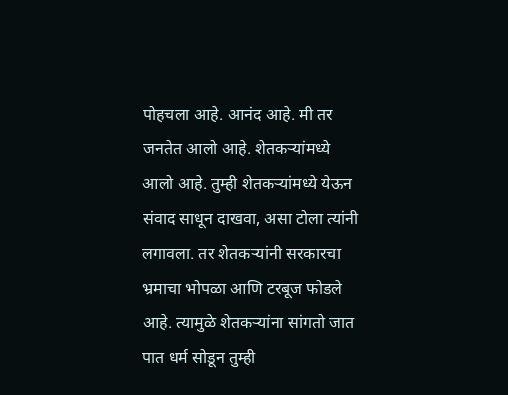पोहचला आहे. आनंद आहे. मी तर जनतेत आलो आहे. शेतकऱ्यांमध्ये आलो आहे. तुम्ही शेतकऱ्यांमध्ये येऊन संवाद साधून दाखवा, असा टोला त्यांनी लगावला. तर शेतकऱ्यांनी सरकारचा भ्रमाचा भोपळा आणि टरबूज फोडले आहे. त्यामुळे शेतकऱ्यांना सांगतो जात पात धर्म सोडून तुम्ही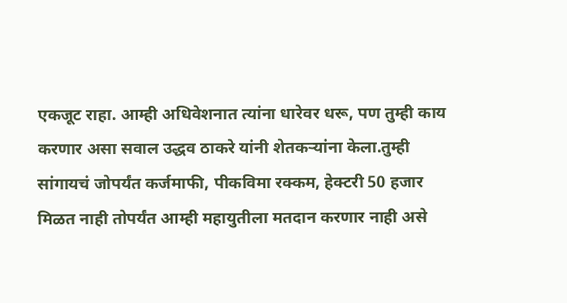एकजूट राहा. आम्ही अधिवेशनात त्यांना धारेवर धरू, पण तुम्ही काय करणार असा सवाल उद्धव ठाकरे यांनी शेतकऱ्यांना केला.तुम्ही सांगायचं जोपर्यंत कर्जमाफी, पीकविमा रक्कम, हेक्टरी 50 हजार मिळत नाही तोपर्यंत आम्ही महायुतीला मतदान करणार नाही असे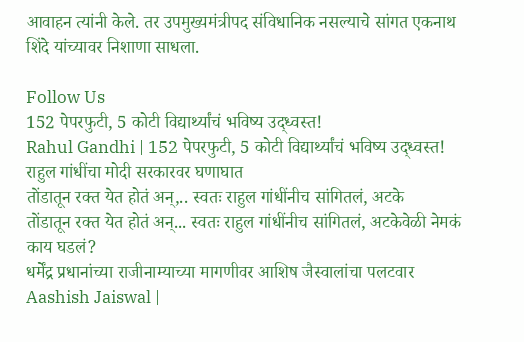आवाहन त्यांनी केले. तर उपमुख्यमंत्रीपद संविधानिक नसल्याचे सांगत एकनाथ शिंदे यांच्यावर निशाणा साधला.

Follow Us
152 पेपरफुटी, 5 कोटी विद्यार्थ्यांचं भविष्य उद्ध्वस्त!
Rahul Gandhi | 152 पेपरफुटी, 5 कोटी विद्यार्थ्यांचं भविष्य उद्ध्वस्त! राहुल गांधींचा मोदी सरकारवर घणाघात
तोंडातून रक्त येत होतं अन्,.. स्वतः राहुल गांधींनीच सांगितलं, अटके
तोंडातून रक्त येत होतं अन्... स्वतः राहुल गांधींनीच सांगितलं, अटकेवेळी नेमकं काय घडलं?
धर्मेंद्र प्रधानांच्या राजीनाम्याच्या मागणीवर आशिष जैस्वालांचा पलटवार
Aashish Jaiswal |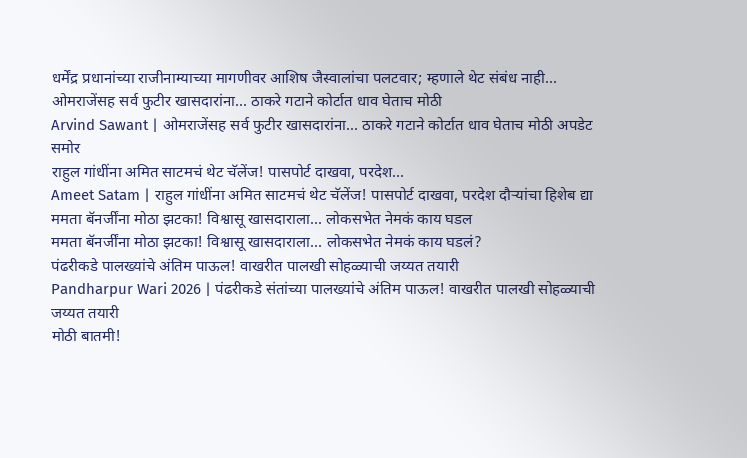धर्मेंद्र प्रधानांच्या राजीनाम्याच्या मागणीवर आशिष जैस्वालांचा पलटवार; म्हणाले थेट संबंध नाही...
ओमराजेंसह सर्व फुटीर खासदारांना... ठाकरे गटाने कोर्टात धाव घेताच मोठी
Arvind Sawant | ओमराजेंसह सर्व फुटीर खासदारांना... ठाकरे गटाने कोर्टात धाव घेताच मोठी अपडेट समोर
राहुल गांधींना अमित साटमचं थेट चॅलेंज! पासपोर्ट दाखवा, परदेश...
Ameet Satam | राहुल गांधींना अमित साटमचं थेट चॅलेंज! पासपोर्ट दाखवा, परदेश दौऱ्यांचा हिशेब द्या
ममता बॅनर्जींना मोठा झटका! विश्वासू खासदाराला... लोकसभेत नेमकं काय घडल
ममता बॅनर्जींना मोठा झटका! विश्वासू खासदाराला... लोकसभेत नेमकं काय घडलं?
पंढरीकडे पालख्यांचे अंतिम पाऊल! वाखरीत पालखी सोहळ्याची जय्यत तयारी
Pandharpur Wari 2026 | पंढरीकडे संतांच्या पालख्यांचे अंतिम पाऊल! वाखरीत पालखी सोहळ्याची जय्यत तयारी
मोठी बातमी!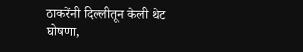ठाकरेंनी दिल्लीतून केली थेट घोषणा,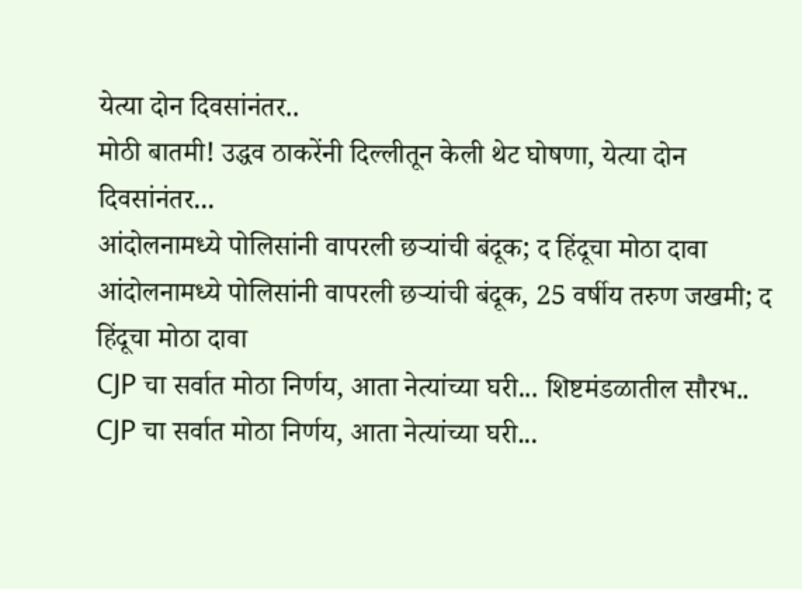येत्या दोन दिवसांनंतर..
मोठी बातमी! उद्धव ठाकरेंनी दिल्लीतून केली थेट घोषणा, येत्या दोन दिवसांनंतर...
आंदोलनामध्ये पोलिसांनी वापरली छऱ्यांची बंदूक; द हिंदूचा मोठा दावा
आंदोलनामध्ये पोलिसांनी वापरली छऱ्यांची बंदूक, 25 वर्षीय तरुण जखमी; द हिंदूचा मोठा दावा
CJP चा सर्वात मोठा निर्णय, आता नेत्यांच्या घरी... शिष्टमंडळातील सौरभ..
CJP चा सर्वात मोठा निर्णय, आता नेत्यांच्या घरी...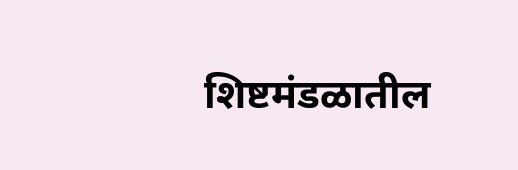शिष्टमंडळातील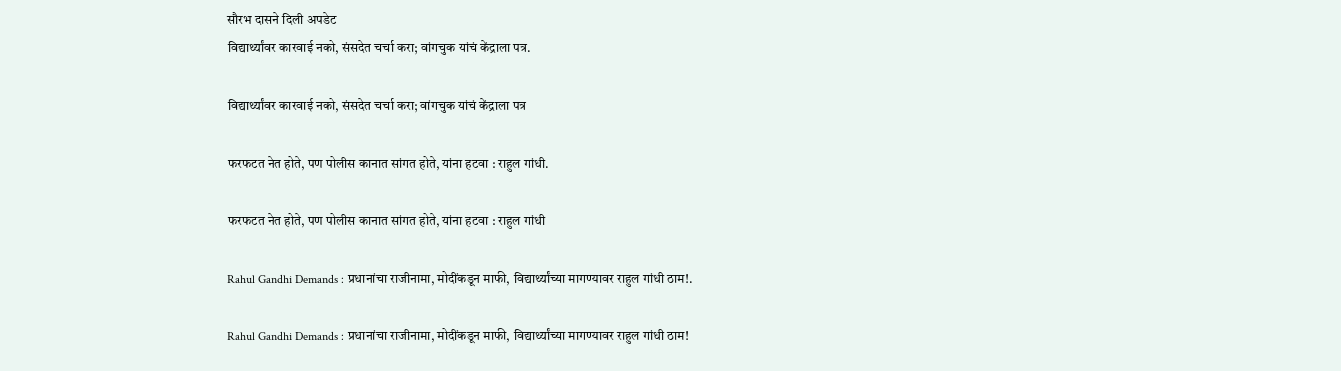सौरभ दासने दिली अपडेट
विद्यार्थ्यांवर कारवाई नको, संसदेत चर्चा करा; वांगचुक यांचं केंद्राला पत्र.

विद्यार्थ्यांवर कारवाई नको, संसदेत चर्चा करा; वांगचुक यांचं केंद्राला पत्र

फरफटत नेत होते, पण पोलीस कानात सांगत होते, यांना हटवा : राहुल गांधी.

फरफटत नेत होते, पण पोलीस कानात सांगत होते, यांना हटवा : राहुल गांधी

Rahul Gandhi Demands : प्रधानांचा राजीनामा, मोदींकडून माफी, विद्यार्थ्यांच्या मागण्यावर राहुल गांधी ठाम!.

Rahul Gandhi Demands : प्रधानांचा राजीनामा, मोदींकडून माफी, विद्यार्थ्यांच्या मागण्यावर राहुल गांधी ठाम!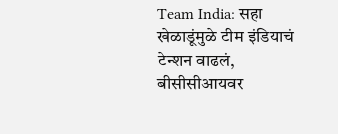Team India: सहा खेळाडूंमुळे टीम इंडियाचं टेन्शन वाढलं, बीसीसीआयवर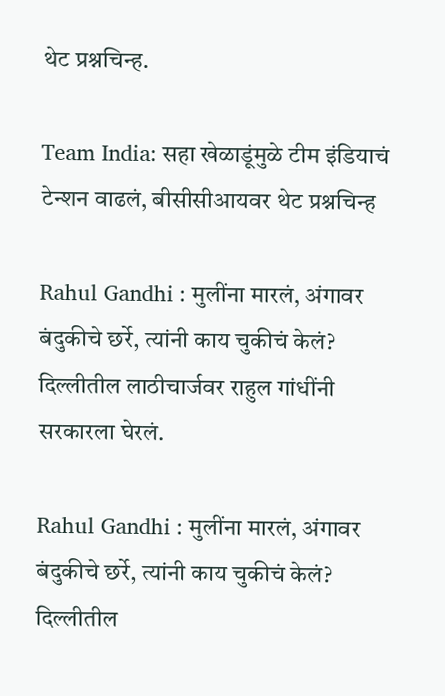थेट प्रश्नचिन्ह.

Team India: सहा खेळाडूंमुळे टीम इंडियाचं टेन्शन वाढलं, बीसीसीआयवर थेट प्रश्नचिन्ह

Rahul Gandhi : मुलींना मारलं, अंगावर बंदुकीचे छर्रे, त्यांनी काय चुकीचं केलं? दिल्लीतील लाठीचार्जवर राहुल गांधींनी सरकारला घेरलं.

Rahul Gandhi : मुलींना मारलं, अंगावर बंदुकीचे छर्रे, त्यांनी काय चुकीचं केलं? दिल्लीतील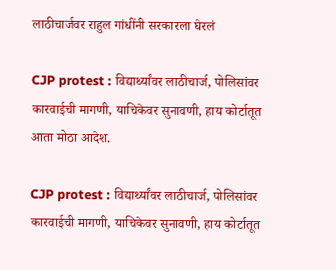लाठीचार्जवर राहुल गांधींनी सरकारला घेरलं

CJP protest : विद्यार्थ्यांवर लाठीचार्ज, पोलिसांवर कारवाईची मागणी, याचिकेवर सुनावणी, हाय कोर्टातूत आता मोठा आदेश.

CJP protest : विद्यार्थ्यांवर लाठीचार्ज, पोलिसांवर कारवाईची मागणी, याचिकेवर सुनावणी, हाय कोर्टातूत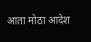आता मोठा आदेश